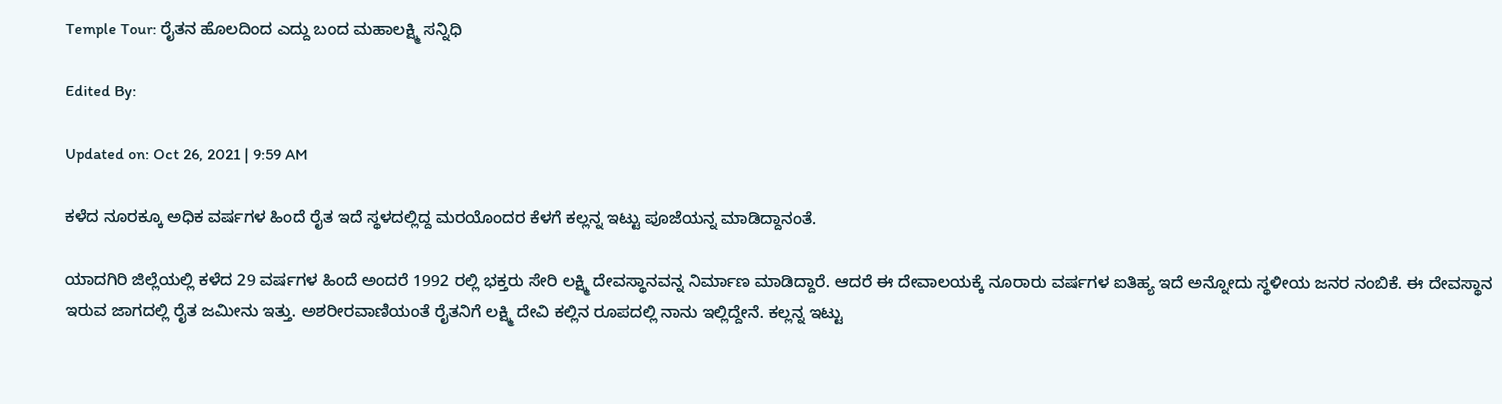Temple Tour: ರೈತನ ಹೊಲದಿಂದ ಎದ್ದು ಬಂದ ಮಹಾಲಕ್ಷ್ಮಿ ಸನ್ನಿಧಿ

Edited By:

Updated on: Oct 26, 2021 | 9:59 AM

ಕಳೆದ ನೂರಕ್ಕೂ ಅಧಿಕ ವರ್ಷಗಳ ಹಿಂದೆ ರೈತ ಇದೆ ಸ್ಥಳದಲ್ಲಿದ್ದ ಮರಯೊಂದರ ಕೆಳಗೆ ಕಲ್ಲನ್ನ ಇಟ್ಟು ಪೂಜೆಯನ್ನ ಮಾಡಿದ್ದಾನಂತೆ.

ಯಾದಗಿರಿ ಜಿಲ್ಲೆಯಲ್ಲಿ ಕಳೆದ 29 ವರ್ಷಗಳ ಹಿಂದೆ ಅಂದರೆ 1992 ರಲ್ಲಿ ಭಕ್ತರು ಸೇರಿ ಲಕ್ಷ್ಮಿ ದೇವಸ್ಥಾನವನ್ನ ನಿರ್ಮಾಣ ಮಾಡಿದ್ದಾರೆ. ಆದರೆ ಈ ದೇವಾಲಯಕ್ಕೆ ನೂರಾರು ವರ್ಷಗಳ ಐತಿಹ್ಯ ಇದೆ ಅನ್ನೋದು ಸ್ಥಳೀಯ ಜನರ ನಂಬಿಕೆ. ಈ ದೇವಸ್ಥಾನ ಇರುವ ಜಾಗದಲ್ಲಿ ರೈತ ಜಮೀನು ಇತ್ತು. ಅಶರೀರವಾಣಿಯಂತೆ ರೈತನಿಗೆ ಲಕ್ಷ್ಮಿ ದೇವಿ ಕಲ್ಲಿನ ರೂಪದಲ್ಲಿ ನಾನು ಇಲ್ಲಿದ್ದೇನೆ. ಕಲ್ಲನ್ನ ಇಟ್ಟು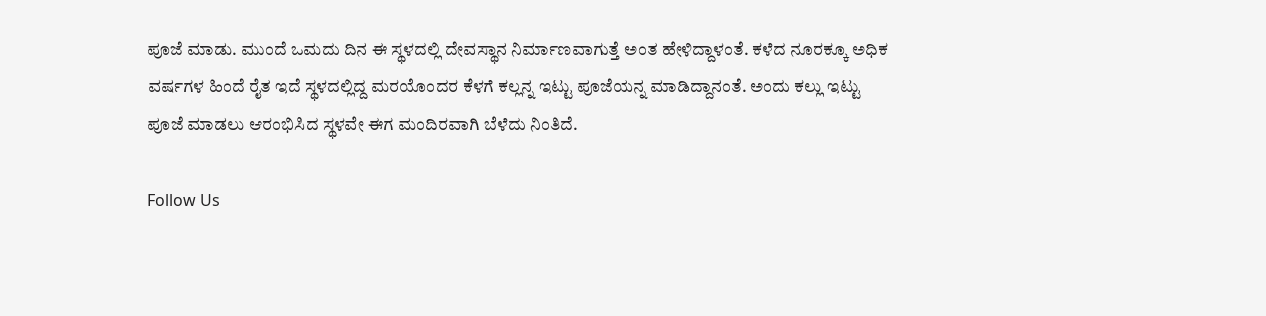ಪೂಜೆ ಮಾಡು. ಮುಂದೆ ಒಮದು ದಿನ ಈ ಸ್ಥಳದಲ್ಲಿ ದೇವಸ್ಥಾನ ನಿರ್ಮಾಣವಾಗುತ್ತೆ ಅಂತ ಹೇಳಿದ್ದಾಳಂತೆ. ಕಳೆದ ನೂರಕ್ಕೂ ಅಧಿಕ ವರ್ಷಗಳ ಹಿಂದೆ ರೈತ ಇದೆ ಸ್ಥಳದಲ್ಲಿದ್ದ ಮರಯೊಂದರ ಕೆಳಗೆ ಕಲ್ಲನ್ನ ಇಟ್ಟು ಪೂಜೆಯನ್ನ ಮಾಡಿದ್ದಾನಂತೆ. ಅಂದು ಕಲ್ಲು ಇಟ್ಟು ಪೂಜೆ ಮಾಡಲು ಆರಂಭಿಸಿದ ಸ್ಥಳವೇ ಈಗ ಮಂದಿರವಾಗಿ ಬೆಳೆದು ನಿಂತಿದೆ.

Follow Us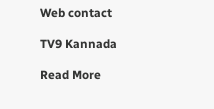Web contact

TV9 Kannada

Read More